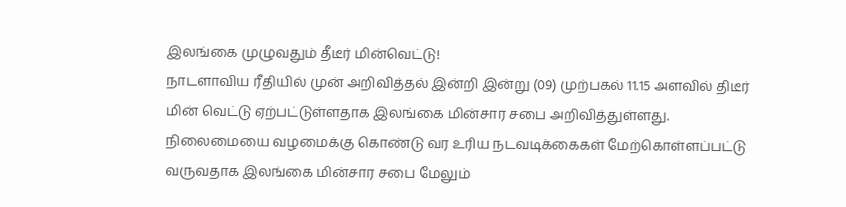இலங்கை முழுவதும் தீடீர் மின்வெட்டு!
நாடளாவிய ரீதியில் முன் அறிவித்தல் இன்றி இன்று (09) முற்பகல் 11.15 அளவில் திடீர் மின் வெட்டு ஏற்பட்டுள்ளதாக இலங்கை மின்சார சபை அறிவித்துள்ளது.
நிலைமையை வழமைக்கு கொண்டு வர உரிய நடவடிக்கைகள் மேற்கொள்ளப்பட்டு வருவதாக இலங்கை மின்சார சபை மேலும்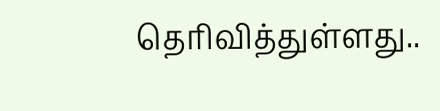தெரிவித்துள்ளது..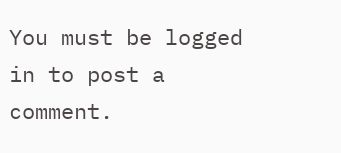You must be logged in to post a comment.